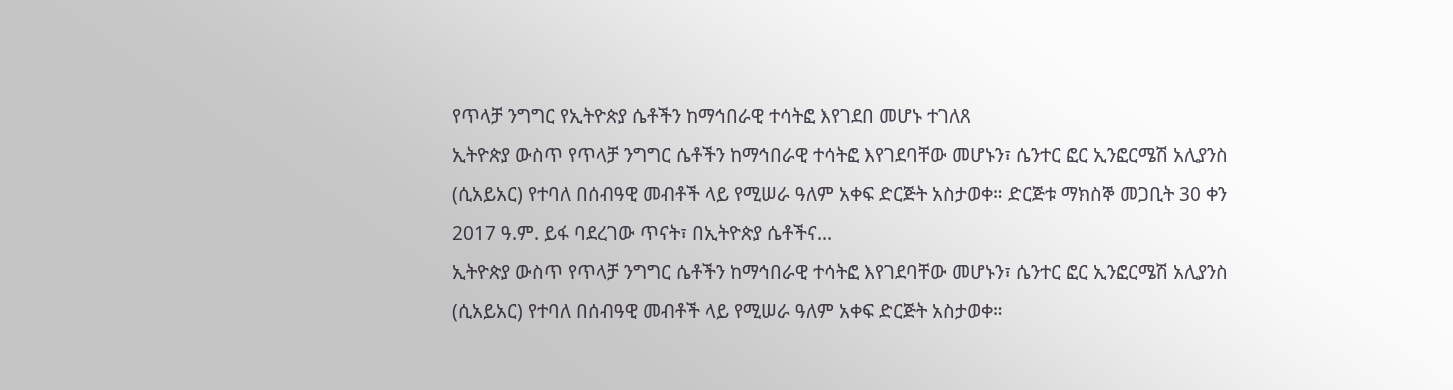የጥላቻ ንግግር የኢትዮጵያ ሴቶችን ከማኅበራዊ ተሳትፎ እየገደበ መሆኑ ተገለጸ
ኢትዮጵያ ውስጥ የጥላቻ ንግግር ሴቶችን ከማኅበራዊ ተሳትፎ እየገደባቸው መሆኑን፣ ሴንተር ፎር ኢንፎርሜሽ አሊያንስ (ሲአይአር) የተባለ በሰብዓዊ መብቶች ላይ የሚሠራ ዓለም አቀፍ ድርጅት አስታወቀ። ድርጅቱ ማክስኞ መጋቢት 30 ቀን 2017 ዓ.ም. ይፋ ባደረገው ጥናት፣ በኢትዮጵያ ሴቶችና...
ኢትዮጵያ ውስጥ የጥላቻ ንግግር ሴቶችን ከማኅበራዊ ተሳትፎ እየገደባቸው መሆኑን፣ ሴንተር ፎር ኢንፎርሜሽ አሊያንስ (ሲአይአር) የተባለ በሰብዓዊ መብቶች ላይ የሚሠራ ዓለም አቀፍ ድርጅት አስታወቀ።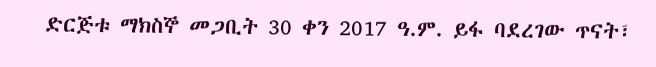ድርጅቱ ማክስኞ መጋቢት 30 ቀን 2017 ዓ.ም. ይፋ ባደረገው ጥናት፣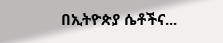በኢትዮጵያ ሴቶችና...